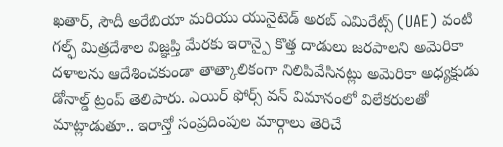ఖతార్, సౌదీ అరేబియా మరియు యునైటెడ్ అరబ్ ఎమిరేట్స్ (UAE) వంటి గల్ఫ్ మిత్రదేశాల విజ్ఞప్తి మేరకు ఇరాన్పై కొత్త దాడులు జరపాలని అమెరికా దళాలను ఆదేశించకుండా తాత్కాలికంగా నిలిపివేసినట్లు అమెరికా అధ్యక్షుడు డోనాల్డ్ ట్రంప్ తెలిపారు. ఎయిర్ ఫోర్స్ వన్ విమానంలో విలేకరులతో మాట్లాడుతూ.. ఇరాన్తో సంప్రదింపుల మార్గాలు తెరిచే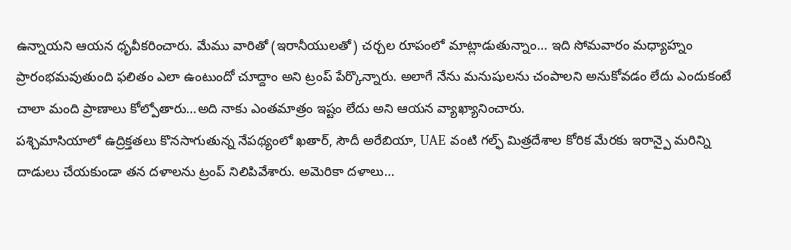ఉన్నాయని ఆయన ధృవీకరించారు. మేము వారితో (ఇరానీయులతో) చర్చల రూపంలో మాట్లాడుతున్నాం… ఇది సోమవారం మధ్యాహ్నం ప్రారంభమవుతుంది ఫలితం ఎలా ఉంటుందో చూద్దాం అని ట్రంప్ పేర్కొన్నారు. అలాగే నేను మనుషులను చంపాలని అనుకోవడం లేదు ఎందుకంటే చాలా మంది ప్రాణాలు కోల్పోతారు…అది నాకు ఎంతమాత్రం ఇష్టం లేదు అని ఆయన వ్యాఖ్యానించారు.
పశ్చిమాసియాలో ఉద్రిక్తతలు కొనసాగుతున్న నేపథ్యంలో ఖతార్, సౌదీ అరేబియా, UAE వంటి గల్ఫ్ మిత్రదేశాల కోరిక మేరకు ఇరాన్పై మరిన్ని దాడులు చేయకుండా తన దళాలను ట్రంప్ నిలిపివేశారు. అమెరికా దళాలు…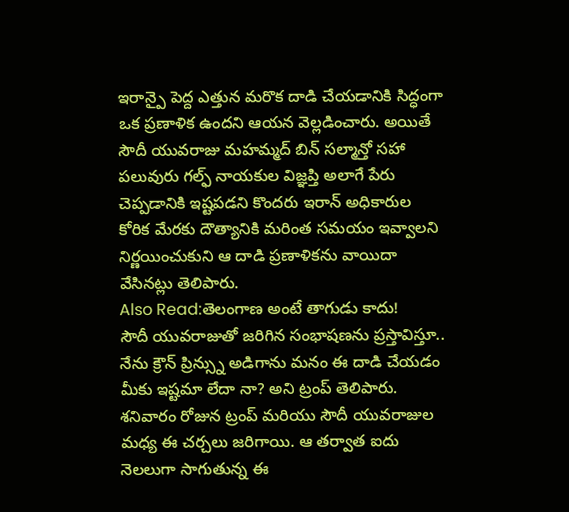ఇరాన్పై పెద్ద ఎత్తున మరొక దాడి చేయడానికి సిద్ధంగా ఒక ప్రణాళిక ఉందని ఆయన వెల్లడించారు. అయితే సౌదీ యువరాజు మహమ్మద్ బిన్ సల్మాన్తో సహా పలువురు గల్ఫ్ నాయకుల విజ్ఞప్తి అలాగే పేరు చెప్పడానికి ఇష్టపడని కొందరు ఇరాన్ అధికారుల కోరిక మేరకు దౌత్యానికి మరింత సమయం ఇవ్వాలని నిర్ణయించుకుని ఆ దాడి ప్రణాళికను వాయిదా వేసినట్లు తెలిపారు.
Also Read:తెలంగాణ అంటే తాగుడు కాదు!
సౌదీ యువరాజుతో జరిగిన సంభాషణను ప్రస్తావిస్తూ.. నేను క్రౌన్ ప్రిన్స్ను అడిగాను మనం ఈ దాడి చేయడం మీకు ఇష్టమా లేదా నా? అని ట్రంప్ తెలిపారు. శనివారం రోజున ట్రంప్ మరియు సౌదీ యువరాజుల మధ్య ఈ చర్చలు జరిగాయి. ఆ తర్వాత ఐదు నెలలుగా సాగుతున్న ఈ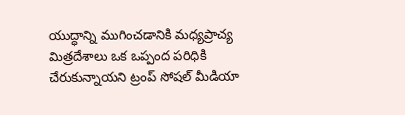యుద్ధాన్ని ముగించడానికి మధ్యప్రాచ్య మిత్రదేశాలు ఒక ఒప్పంద పరిధికి చేరుకున్నాయని ట్రంప్ సోషల్ మీడియా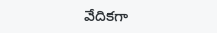వేదికగా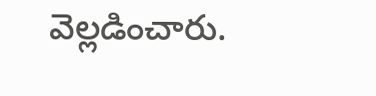వెల్లడించారు.